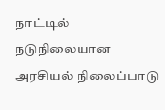நாட்டில் நடுநிலையான அரசியல் நிலைப்பாடு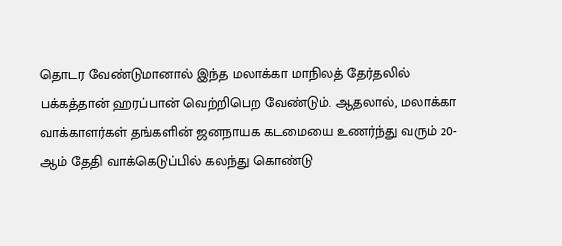தொடர வேண்டுமானால் இந்த மலாக்கா மாநிலத் தேர்தலில் பக்கத்தான் ஹரப்பான் வெற்றிபெற வேண்டும். ஆதலால், மலாக்கா வாக்காளர்கள் தங்களின் ஜனநாயக கடமையை உணர்ந்து வரும் 20-ஆம் தேதி வாக்கெடுப்பில் கலந்து கொண்டு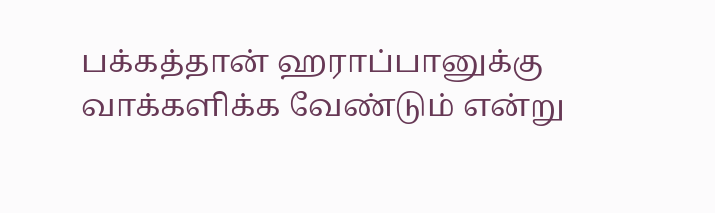பக்கத்தான் ஹராப்பானுக்கு வாக்களிக்க வேண்டும் என்று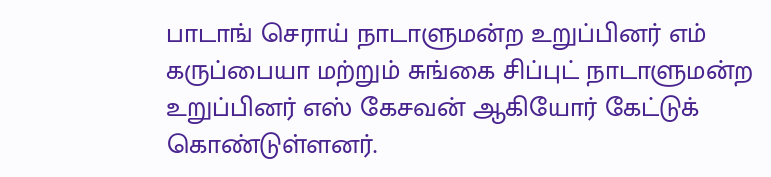பாடாங் செராய் நாடாளுமன்ற உறுப்பினர் எம் கருப்பையா மற்றும் சுங்கை சிப்புட் நாடாளுமன்ற உறுப்பினர் எஸ் கேசவன் ஆகியோர் கேட்டுக் கொண்டுள்ளனர்.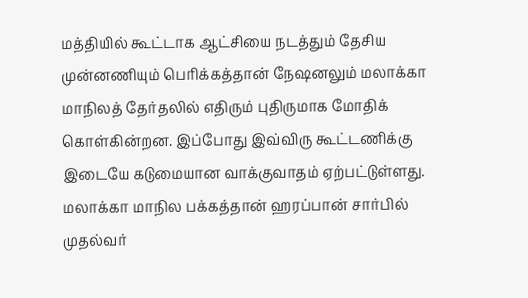மத்தியில் கூட்டாக ஆட்சியை நடத்தும் தேசிய முன்னணியும் பெரிக்கத்தான் நேஷனலும் மலாக்கா மாநிலத் தேர்தலில் எதிரும் புதிருமாக மோதிக் கொள்கின்றன. இப்போது இவ்விரு கூட்டணிக்கு இடையே கடுமையான வாக்குவாதம் ஏற்பட்டுள்ளது. மலாக்கா மாநில பக்கத்தான் ஹரப்பான் சார்பில் முதல்வர்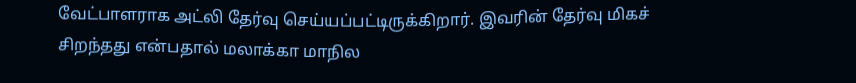வேட்பாளராக அட்லி தேர்வு செய்யப்பட்டிருக்கிறார். இவரின் தேர்வு மிகச் சிறந்தது என்பதால் மலாக்கா மாநில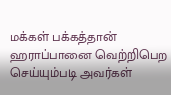மக்கள் பக்கத்தான் ஹராப்பானை வெற்றிபெற செய்யும்படி அவர்கள்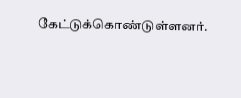கேட்டுக்கொண்டுள்ளனர்.